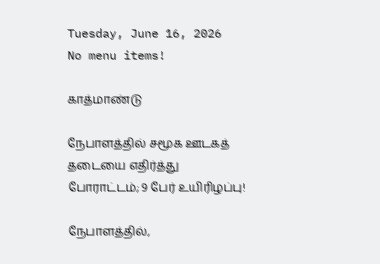Tuesday, June 16, 2026
No menu items!

காத்மாண்டு

நேபாளத்தில் சமூக ஊடகத் தடையை எதிர்த்து போராட்டம்; 9 பேர் உயிரிழப்பு!

நேபாளத்தில்,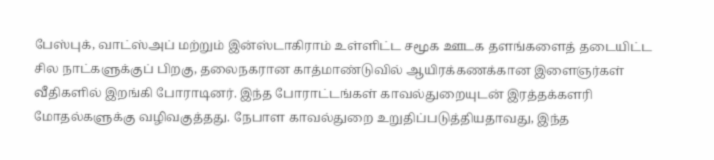பேஸ்புக், வாட்ஸ்அப் மற்றும் இன்ஸ்டாகிராம் உள்ளிட்ட சமூக ஊடக தளங்களைத் தடையிட்ட சில நாட்களுக்குப் பிறகு, தலைநகரான காத்மாண்டுவில் ஆயிரக்கணக்கான இளைஞர்கள் வீதிகளில் இறங்கி போராடினர். இந்த போராட்டங்கள் காவல்துறையுடன் இரத்தக்களரி மோதல்களுக்கு வழிவகுத்தது. நேபாள காவல்துறை உறுதிப்படுத்தியதாவது, இந்த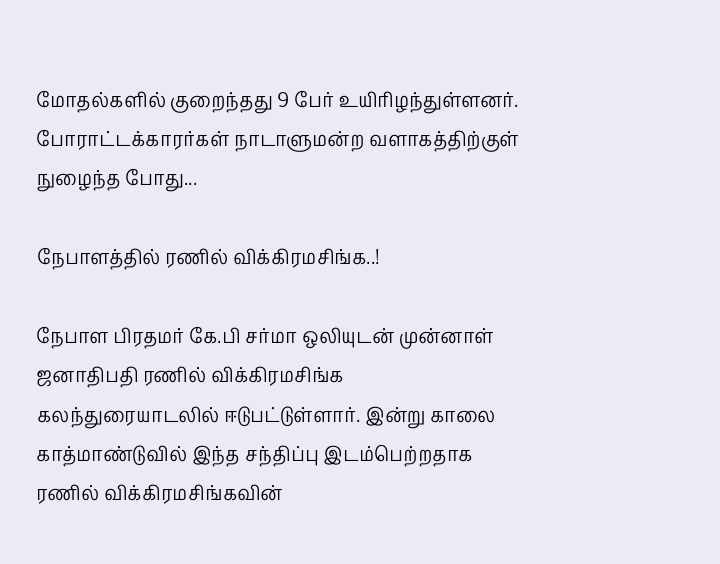மோதல்களில் குறைந்தது 9 பேர் உயிரிழந்துள்ளனர். போராட்டக்காரர்கள் நாடாளுமன்ற வளாகத்திற்குள் நுழைந்த போது...

நேபாளத்தில் ரணில் விக்கிரமசிங்க..!

நேபாள பிரதமர் கே.பி சர்மா ஒலியுடன் முன்னாள் ஜனாதிபதி ரணில் விக்கிரமசிங்க கலந்துரையாடலில் ஈடுபட்டுள்ளார். இன்று காலை காத்மாண்டுவில் இந்த சந்திப்பு இடம்பெற்றதாக ரணில் விக்கிரமசிங்கவின்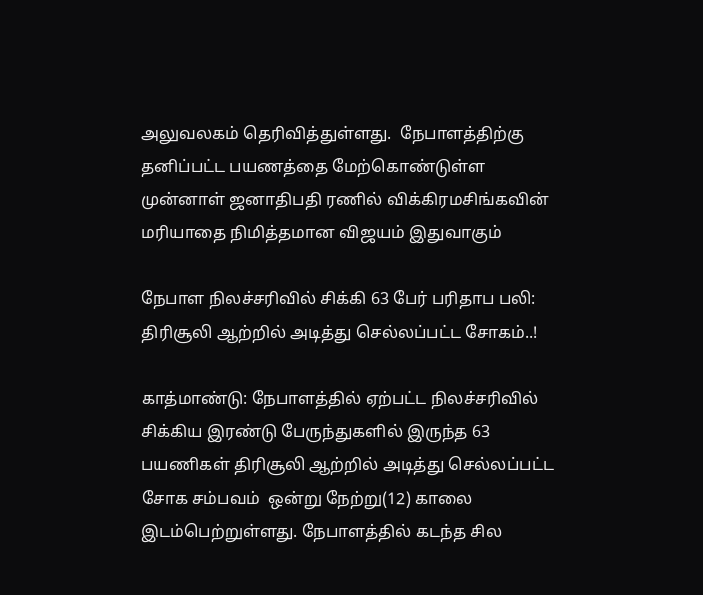அலுவலகம் தெரிவித்துள்ளது.  நேபாளத்திற்கு தனிப்பட்ட பயணத்தை மேற்கொண்டுள்ள முன்னாள் ஜனாதிபதி ரணில் விக்கிரமசிங்கவின் மரியாதை நிமித்தமான விஜயம் இதுவாகும்

நேபாள நிலச்சரிவில் சிக்கி 63 பேர் பரிதாப பலி: திரிசூலி ஆற்றில் அடித்து செல்லப்பட்ட சோகம்..!

காத்மாண்டு: நேபாளத்தில் ஏற்பட்ட நிலச்சரிவில் சிக்கிய இரண்டு பேருந்துகளில் இருந்த 63 பயணிகள் திரிசூலி ஆற்றில் அடித்து செல்லப்பட்ட சோக சம்பவம்  ஒன்று நேற்று(12) காலை இடம்பெற்றுள்ளது. நேபாளத்தில் கடந்த சில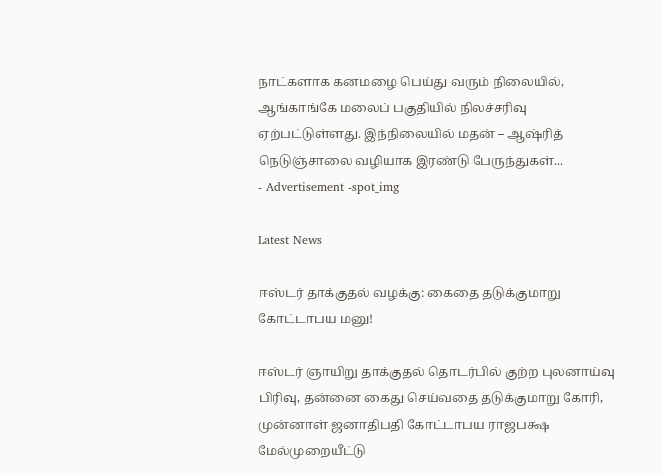நாட்களாக கனமழை பெய்து வரும் நிலையில், ஆங்காங்கே மலைப் பகுதியில் நிலச்சரிவு ஏற்பட்டுள்ளது. இந்நிலையில் மதன் – ஆஷ்ரித் நெடுஞ்சாலை வழியாக இரண்டு பேருந்துகள்...
- Advertisement -spot_img

Latest News

ஈஸ்டர் தாக்குதல் வழக்கு: கைதை தடுக்குமாறு கோட்டாபய மனு!

ஈஸ்டர் ஞாயிறு தாக்குதல் தொடர்பில் குற்ற புலனாய்வு பிரிவு, தன்னை கைது செய்வதை தடுக்குமாறு கோரி, முன்னாள் ஜனாதிபதி கோட்டாபய ராஜபக்ஷ மேல்முறையீட்டு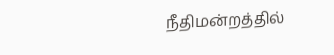நீதிமன்றத்தில்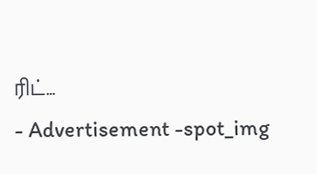ரிட்...
- Advertisement -spot_img